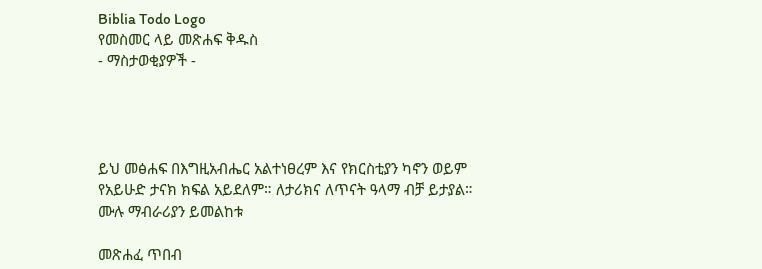Biblia Todo Logo
የመስመር ላይ መጽሐፍ ቅዱስ
- ማስታወቂያዎች -




ይህ መፅሐፍ በእግዚአብሔር አልተነፀረም እና የክርስቲያን ካኖን ወይም የአይሁድ ታናክ ክፍል አይደለም። ለታሪክና ለጥናት ዓላማ ብቻ ይታያል። ሙሉ ማብራሪያን ይመልከቱ

መጽሐፈ ጥበብ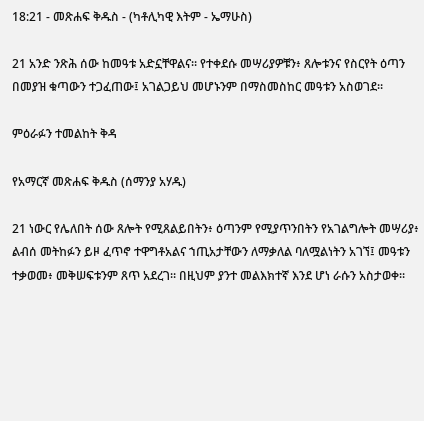18:21 - መጽሐፍ ቅዱስ - (ካቶሊካዊ እትም - ኤማሁስ)

21 አንድ ንጽሕ ሰው ከመዓቱ አድኗቸዋልና። የተቀደሱ መሣሪያዎቹን፥ ጸሎቱንና የስርየት ዕጣን በመያዝ ቁጣውን ተጋፈጠው፤ አገልጋይህ መሆኑንም በማስመስከር መዓቱን አስወገደ።

ምዕራፉን ተመልከት ቅዳ

የአማርኛ መጽሐፍ ቅዱስ (ሰማንያ አሃዱ)

21 ነውር የሌለበት ሰው ጸሎት የሚጸልይበትን፥ ዕጣንም የሚያጥንበትን የአገልግሎት መሣሪያ፥ ልብሰ መትከፉን ይዞ ፈጥኖ ተዋግቶአልና ኀጢአታቸውን ለማቃለል ባለሟልነትን አገኘ፤ መዓቱን ተቃወመ፥ መቅሠፍቱንም ጸጥ አደረገ። በዚህም ያንተ መልእክተኛ እንደ ሆነ ራሱን አስታወቀ።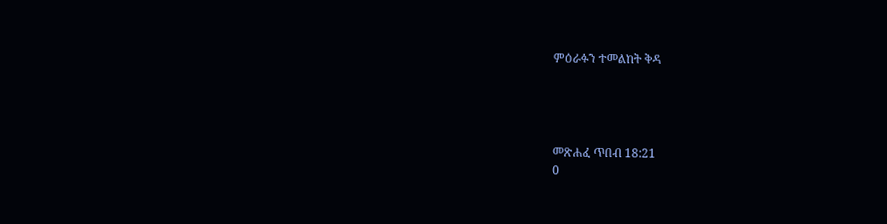ምዕራፉን ተመልከት ቅዳ




መጽሐፈ ጥበብ 18:21
0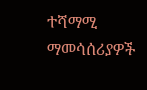ተሻማሚ ማመሳሰሪያዎች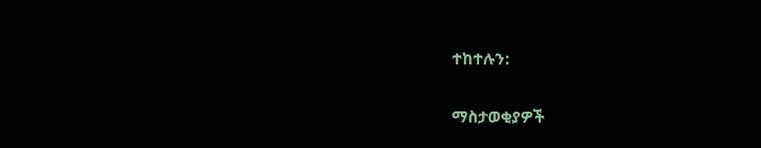ተከተሉን:

ማስታወቂያዎች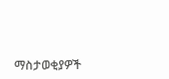ማስታወቂያዎች